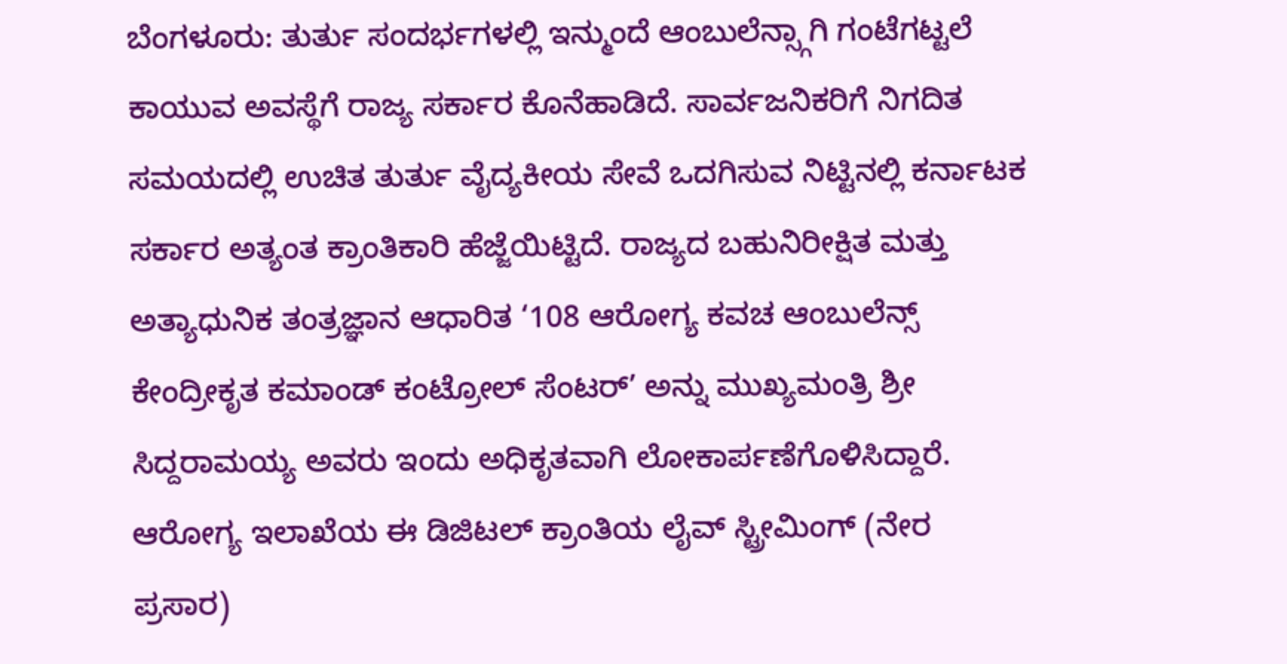ಬೆಂಗಳೂರು: ತುರ್ತು ಸಂದರ್ಭಗಳಲ್ಲಿ ಇನ್ಮುಂದೆ ಆಂಬುಲೆನ್ಸ್ಗಾಗಿ ಗಂಟೆಗಟ್ಟಲೆ ಕಾಯುವ ಅವಸ್ಥೆಗೆ ರಾಜ್ಯ ಸರ್ಕಾರ ಕೊನೆಹಾಡಿದೆ. ಸಾರ್ವಜನಿಕರಿಗೆ ನಿಗದಿತ ಸಮಯದಲ್ಲಿ ಉಚಿತ ತುರ್ತು ವೈದ್ಯಕೀಯ ಸೇವೆ ಒದಗಿಸುವ ನಿಟ್ಟಿನಲ್ಲಿ ಕರ್ನಾಟಕ ಸರ್ಕಾರ ಅತ್ಯಂತ ಕ್ರಾಂತಿಕಾರಿ ಹೆಜ್ಜೆಯಿಟ್ಟಿದೆ. ರಾಜ್ಯದ ಬಹುನಿರೀಕ್ಷಿತ ಮತ್ತು ಅತ್ಯಾಧುನಿಕ ತಂತ್ರಜ್ಞಾನ ಆಧಾರಿತ ‘108 ಆರೋಗ್ಯ ಕವಚ ಆಂಬುಲೆನ್ಸ್ ಕೇಂದ್ರೀಕೃತ ಕಮಾಂಡ್ ಕಂಟ್ರೋಲ್ ಸೆಂಟರ್’ ಅನ್ನು ಮುಖ್ಯಮಂತ್ರಿ ಶ್ರೀ ಸಿದ್ದರಾಮಯ್ಯ ಅವರು ಇಂದು ಅಧಿಕೃತವಾಗಿ ಲೋಕಾರ್ಪಣೆಗೊಳಿಸಿದ್ದಾರೆ.
ಆರೋಗ್ಯ ಇಲಾಖೆಯ ಈ ಡಿಜಿಟಲ್ ಕ್ರಾಂತಿಯ ಲೈವ್ ಸ್ಟ್ರೀಮಿಂಗ್ (ನೇರ ಪ್ರಸಾರ)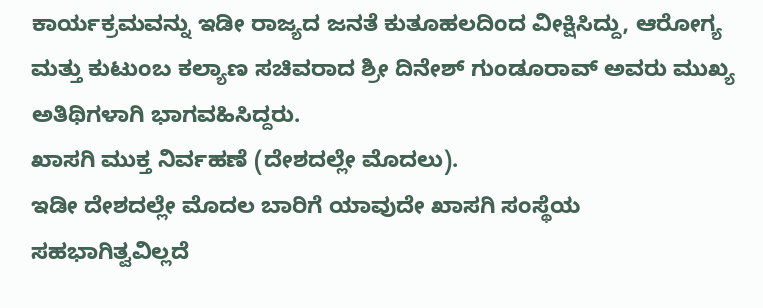ಕಾರ್ಯಕ್ರಮವನ್ನು ಇಡೀ ರಾಜ್ಯದ ಜನತೆ ಕುತೂಹಲದಿಂದ ವೀಕ್ಷಿಸಿದ್ದು, ಆರೋಗ್ಯ ಮತ್ತು ಕುಟುಂಬ ಕಲ್ಯಾಣ ಸಚಿವರಾದ ಶ್ರೀ ದಿನೇಶ್ ಗುಂಡೂರಾವ್ ಅವರು ಮುಖ್ಯ ಅತಿಥಿಗಳಾಗಿ ಭಾಗವಹಿಸಿದ್ದರು.
ಖಾಸಗಿ ಮುಕ್ತ ನಿರ್ವಹಣೆ (ದೇಶದಲ್ಲೇ ಮೊದಲು).
ಇಡೀ ದೇಶದಲ್ಲೇ ಮೊದಲ ಬಾರಿಗೆ ಯಾವುದೇ ಖಾಸಗಿ ಸಂಸ್ಥೆಯ ಸಹಭಾಗಿತ್ವವಿಲ್ಲದೆ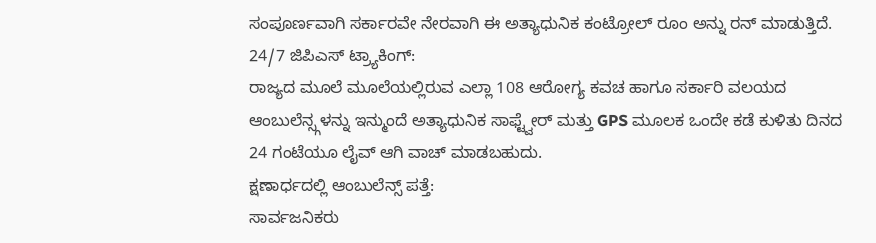ಸಂಪೂರ್ಣವಾಗಿ ಸರ್ಕಾರವೇ ನೇರವಾಗಿ ಈ ಅತ್ಯಾಧುನಿಕ ಕಂಟ್ರೋಲ್ ರೂಂ ಅನ್ನು ರನ್ ಮಾಡುತ್ತಿದೆ.
24/7 ಜಿಪಿಎಸ್ ಟ್ರ್ಯಾಕಿಂಗ್:
ರಾಜ್ಯದ ಮೂಲೆ ಮೂಲೆಯಲ್ಲಿರುವ ಎಲ್ಲಾ 108 ಆರೋಗ್ಯ ಕವಚ ಹಾಗೂ ಸರ್ಕಾರಿ ವಲಯದ ಆಂಬುಲೆನ್ಸ್ಗಳನ್ನು ಇನ್ಮುಂದೆ ಅತ್ಯಾಧುನಿಕ ಸಾಫ್ಟ್ವೇರ್ ಮತ್ತು GPS ಮೂಲಕ ಒಂದೇ ಕಡೆ ಕುಳಿತು ದಿನದ 24 ಗಂಟೆಯೂ ಲೈವ್ ಆಗಿ ವಾಚ್ ಮಾಡಬಹುದು.
ಕ್ಷಣಾರ್ಧದಲ್ಲಿ ಆಂಬುಲೆನ್ಸ್ ಪತ್ತೆ:
ಸಾರ್ವಜನಿಕರು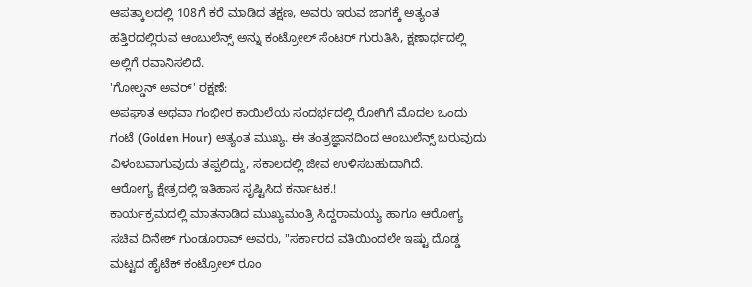ಆಪತ್ಕಾಲದಲ್ಲಿ 108ಗೆ ಕರೆ ಮಾಡಿದ ತಕ್ಷಣ, ಅವರು ಇರುವ ಜಾಗಕ್ಕೆ ಅತ್ಯಂತ ಹತ್ತಿರದಲ್ಲಿರುವ ಆಂಬುಲೆನ್ಸ್ ಅನ್ನು ಕಂಟ್ರೋಲ್ ಸೆಂಟರ್ ಗುರುತಿಸಿ, ಕ್ಷಣಾರ್ಧದಲ್ಲಿ ಅಲ್ಲಿಗೆ ರವಾನಿಸಲಿದೆ.
'ಗೋಲ್ಡನ್ ಅವರ್' ರಕ್ಷಣೆ:
ಅಪಘಾತ ಅಥವಾ ಗಂಭೀರ ಕಾಯಿಲೆಯ ಸಂದರ್ಭದಲ್ಲಿ ರೋಗಿಗೆ ಮೊದಲ ಒಂದು ಗಂಟೆ (Golden Hour) ಅತ್ಯಂತ ಮುಖ್ಯ. ಈ ತಂತ್ರಜ್ಞಾನದಿಂದ ಆಂಬುಲೆನ್ಸ್ ಬರುವುದು ವಿಳಂಬವಾಗುವುದು ತಪ್ಪಲಿದ್ದು, ಸಕಾಲದಲ್ಲಿ ಜೀವ ಉಳಿಸಬಹುದಾಗಿದೆ.
ಆರೋಗ್ಯ ಕ್ಷೇತ್ರದಲ್ಲಿ ಇತಿಹಾಸ ಸೃಷ್ಟಿಸಿದ ಕರ್ನಾಟಕ.!
ಕಾರ್ಯಕ್ರಮದಲ್ಲಿ ಮಾತನಾಡಿದ ಮುಖ್ಯಮಂತ್ರಿ ಸಿದ್ದರಾಮಯ್ಯ ಹಾಗೂ ಆರೋಗ್ಯ ಸಚಿವ ದಿನೇಶ್ ಗುಂಡೂರಾವ್ ಅವರು, "ಸರ್ಕಾರದ ವತಿಯಿಂದಲೇ ಇಷ್ಟು ದೊಡ್ಡ ಮಟ್ಟದ ಹೈಟೆಕ್ ಕಂಟ್ರೋಲ್ ರೂಂ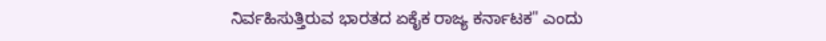ನಿರ್ವಹಿಸುತ್ತಿರುವ ಭಾರತದ ಏಕೈಕ ರಾಜ್ಯ ಕರ್ನಾಟಕ" ಎಂದು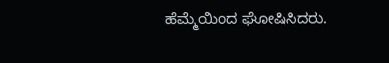ಹೆಮ್ಮೆಯಿಂದ ಘೋಷಿಸಿದರು.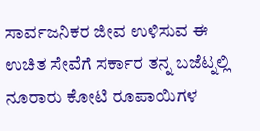ಸಾರ್ವಜನಿಕರ ಜೀವ ಉಳಿಸುವ ಈ ಉಚಿತ ಸೇವೆಗೆ ಸರ್ಕಾರ ತನ್ನ ಬಜೆಟ್ನಲ್ಲಿ ನೂರಾರು ಕೋಟಿ ರೂಪಾಯಿಗಳ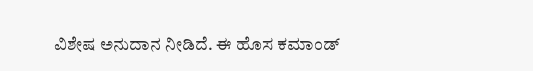ವಿಶೇಷ ಅನುದಾನ ನೀಡಿದೆ. ಈ ಹೊಸ ಕಮಾಂಡ್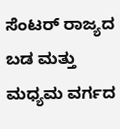ಸೆಂಟರ್ ರಾಜ್ಯದ ಬಡ ಮತ್ತು ಮಧ್ಯಮ ವರ್ಗದ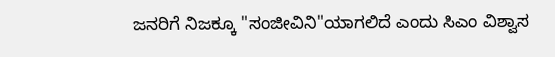ಜನರಿಗೆ ನಿಜಕ್ಕೂ "ಸಂಜೀವಿನಿ"ಯಾಗಲಿದೆ ಎಂದು ಸಿಎಂ ವಿಶ್ವಾಸ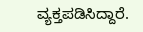ವ್ಯಕ್ತಪಡಿಸಿದ್ದಾರೆ.